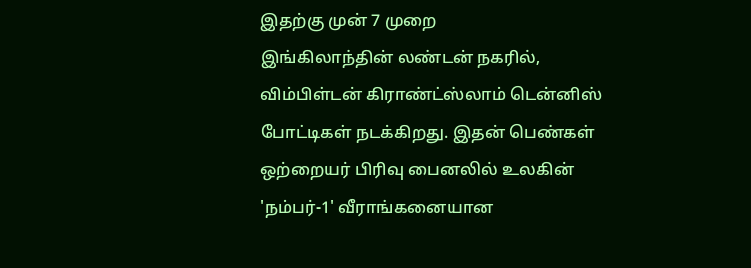இதற்கு முன் 7 முறை
இங்கிலாந்தின் லண்டன் நகரில், விம்பிள்டன் கிராண்ட்ஸ்லாம் டென்னிஸ் போட்டிகள் நடக்கிறது. இதன் பெண்கள் ஒற்றையர் பிரிவு பைனலில் உலகின் 'நம்பர்-1' வீராங்கனையான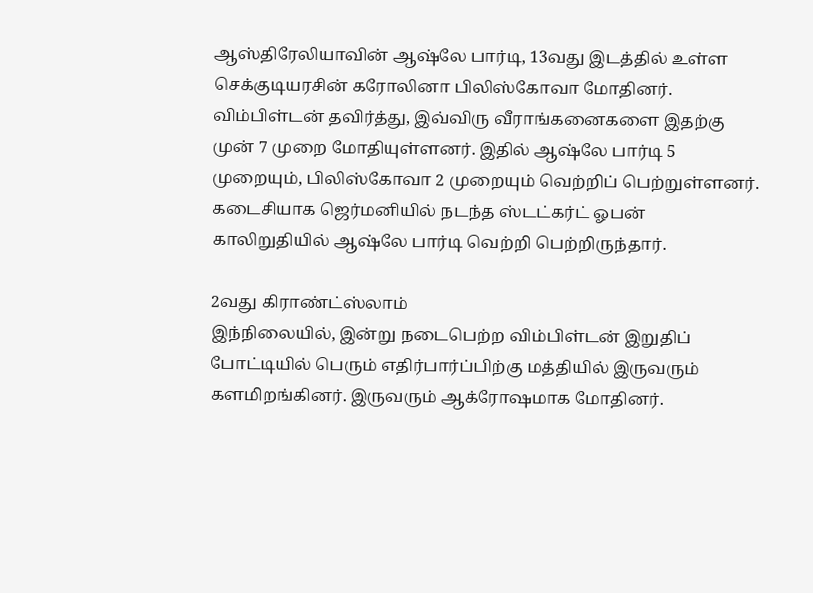ஆஸ்திரேலியாவின் ஆஷ்லே பார்டி, 13வது இடத்தில் உள்ள செக்குடியரசின் கரோலினா பிலிஸ்கோவா மோதினர். விம்பிள்டன் தவிர்த்து, இவ்விரு வீராங்கனைகளை இதற்கு முன் 7 முறை மோதியுள்ளனர். இதில் ஆஷ்லே பார்டி 5 முறையும், பிலிஸ்கோவா 2 முறையும் வெற்றிப் பெற்றுள்ளனர். கடைசியாக ஜெர்மனியில் நடந்த ஸ்டட்கர்ட் ஓபன் காலிறுதியில் ஆஷ்லே பார்டி வெற்றி பெற்றிருந்தார்.

2வது கிராண்ட்ஸ்லாம்
இந்நிலையில், இன்று நடைபெற்ற விம்பிள்டன் இறுதிப் போட்டியில் பெரும் எதிர்பார்ப்பிற்கு மத்தியில் இருவரும் களமிறங்கினர். இருவரும் ஆக்ரோஷமாக மோதினர்.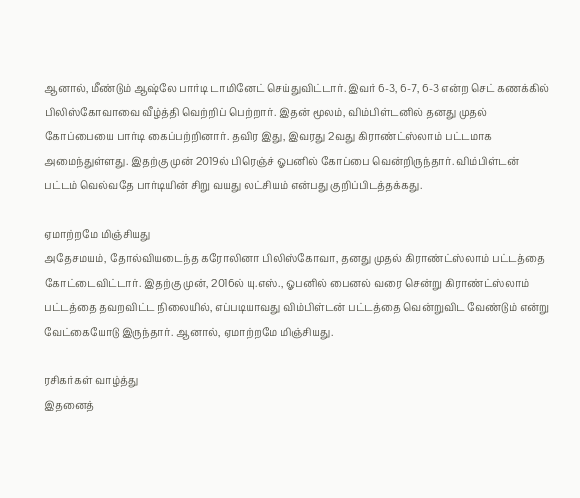ஆனால், மீண்டும் ஆஷ்லே பார்டி டாமினேட் செய்துவிட்டார். இவர் 6-3, 6-7, 6-3 என்ற செட் கணக்கில் பிலிஸ்கோவாவை வீழ்த்தி வெற்றிப் பெற்றார். இதன் மூலம், விம்பிள்டனில் தனது முதல் கோப்பையை பார்டி கைப்பற்றினார். தவிர இது, இவரது 2வது கிராண்ட்ஸ்லாம் பட்டமாக அமைந்துள்ளது. இதற்கு முன் 2019ல் பிரெஞ்ச் ஓபனில் கோப்பை வென்றிருந்தார். விம்பிள்டன் பட்டம் வெல்வதே பார்டியின் சிறு வயது லட்சியம் என்பது குறிப்பிடத்தக்கது.

ஏமாற்றமே மிஞ்சியது
அதேசமயம், தோல்வியடைந்த கரோலினா பிலிஸ்கோவா, தனது முதல் கிராண்ட்ஸ்லாம் பட்டத்தை கோட்டைவிட்டார். இதற்கு முன், 2016ல் யு.எஸ்., ஓபனில் பைனல் வரை சென்று கிராண்ட்ஸ்லாம் பட்டத்தை தவறவிட்ட நிலையில், எப்படியாவது விம்பிள்டன் பட்டத்தை வென்றுவிட வேண்டும் என்று வேட்கையோடு இருந்தார். ஆனால், ஏமாற்றமே மிஞ்சியது.

ரசிகர்கள் வாழ்த்து
இதனைத்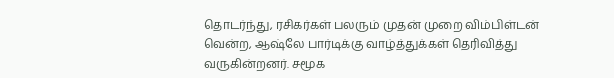தொடர்ந்து, ரசிகர்கள் பலரும் முதன் முறை விம்பிள்டன் வென்ற, ஆஷ்லே பார்டிக்கு வாழ்த்துக்கள் தெரிவித்து வருகின்றனர். சமூக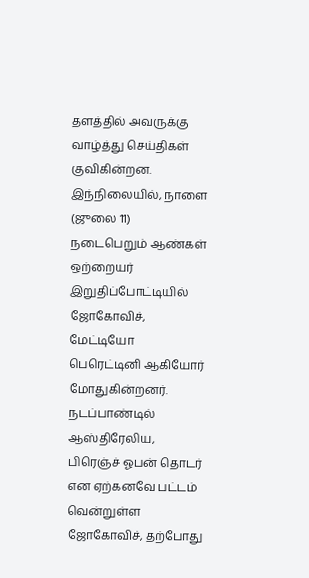தளத்தில் அவருக்கு வாழ்த்து செய்திகள் குவிகின்றன. இந்நிலையில், நாளை (ஜுலை 11) நடைபெறும் ஆண்கள் ஒற்றையர் இறுதிப்போட்டியில் ஜோகோவிச், மேட்டியோ பெரெட்டினி ஆகியோர் மோதுகின்றனர். நடப்பாண்டில் ஆஸ்திரேலிய, பிரெஞ்ச் ஓபன் தொடர் என ஏற்கனவே பட்டம் வென்றுள்ள ஜோகோவிச், தற்போது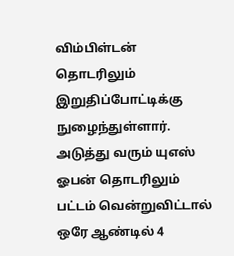விம்பிள்டன் தொடரிலும் இறுதிப்போட்டிக்கு நுழைந்துள்ளார். அடுத்து வரும் யுஎஸ் ஓபன் தொடரிலும் பட்டம் வென்றுவிட்டால் ஒரே ஆண்டில் 4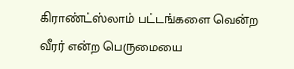கிராண்ட்ஸ்லாம் பட்டங்களை வென்ற வீரர் என்ற பெருமையை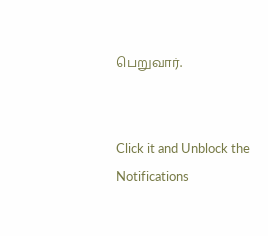பெறுவார்.


Click it and Unblock the Notifications